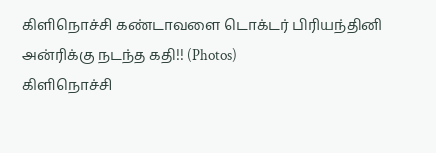கிளிநொச்சி கண்டாவளை டொக்டர் பிரியந்தினி அன்ரிக்கு நடந்த கதி!! (Photos)
கிளிநொச்சி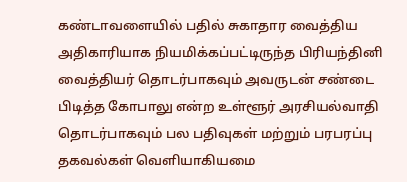கண்டாவளையில் பதில் சுகாதார வைத்திய அதிகாரியாக நியமிக்கப்பட்டிருந்த பிரியந்தினி வைத்தியர் தொடர்பாகவும் அவருடன் சண்டை பிடித்த கோபாலு என்ற உள்ளூர் அரசியல்வாதி தொடர்பாகவும் பல பதிவுகள் மற்றும் பரபரப்பு தகவல்கள் வெளியாகியமை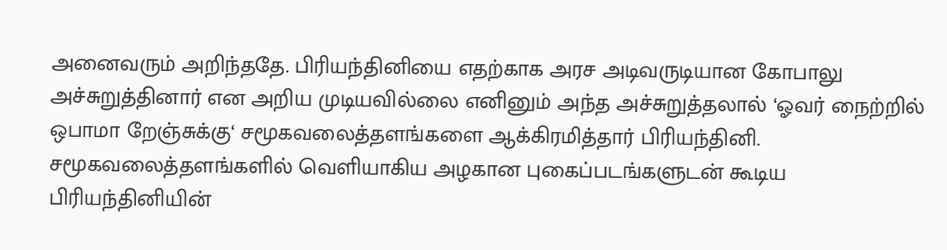அனைவரும் அறிந்ததே. பிரியந்தினியை எதற்காக அரச அடிவருடியான கோபாலு அச்சுறுத்தினார் என அறிய முடியவில்லை எனினும் அந்த அச்சுறுத்தலால் ‘ஓவர் நைற்றில் ஒபாமா றேஞ்சுக்கு‘ சமூகவலைத்தளங்களை ஆக்கிரமித்தார் பிரியந்தினி.
சமூகவலைத்தளங்களில் வெளியாகிய அழகான புகைப்படங்களுடன் கூடிய பிரியந்தினியின்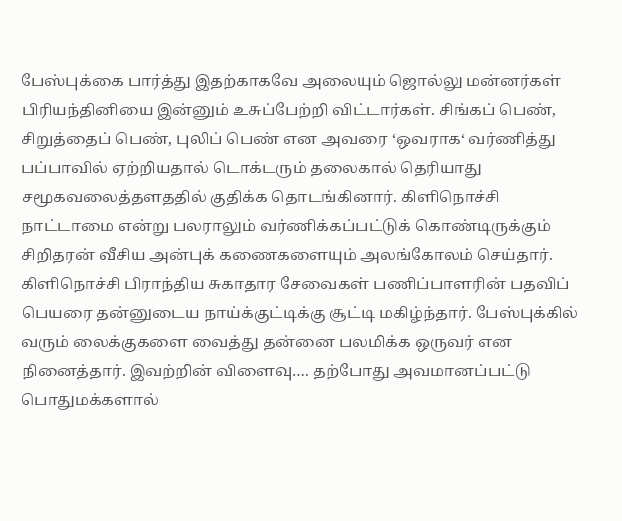பேஸ்புக்கை பார்த்து இதற்காகவே அலையும் ஜொல்லு மன்னர்கள் பிரியந்தினியை இன்னும் உசுப்பேற்றி விட்டார்கள். சிங்கப் பெண், சிறுத்தைப் பெண், புலிப் பெண் என அவரை ‘ஒவராக‘ வர்ணித்து பப்பாவில் ஏற்றியதால் டொக்டரும் தலைகால் தெரியாது சமூகவலைத்தளததில் குதிக்க தொடங்கினார். கிளிநொச்சி நாட்டாமை என்று பலராலும் வர்ணிக்கப்பட்டுக் கொண்டிருக்கும் சிறிதரன் வீசிய அன்புக் கணைகளையும் அலங்கோலம் செய்தார். கிளிநொச்சி பிராந்திய சுகாதார சேவைகள் பணிப்பாளரின் பதவிப் பெயரை தன்னுடைய நாய்க்குட்டிக்கு சூட்டி மகிழ்ந்தார். பேஸ்புக்கில் வரும் லைக்குகளை வைத்து தன்னை பலமிக்க ஒருவர் என நினைத்தார். இவற்றின் விளைவு…. தற்போது அவமானப்பட்டு பொதுமக்களால்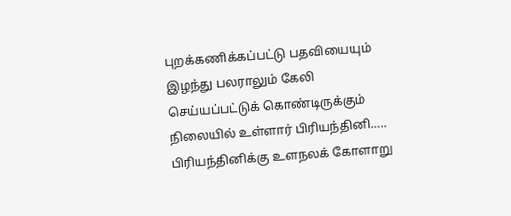புறக்கணிக்கப்பட்டு பதவியையும் இழந்து பலராலும் கேலி செய்யப்பட்டுக் கொண்டிருக்கும் நிலையில் உள்ளார் பிரியந்தினி….. பிரியந்தினிக்கு உளநலக் கோளாறு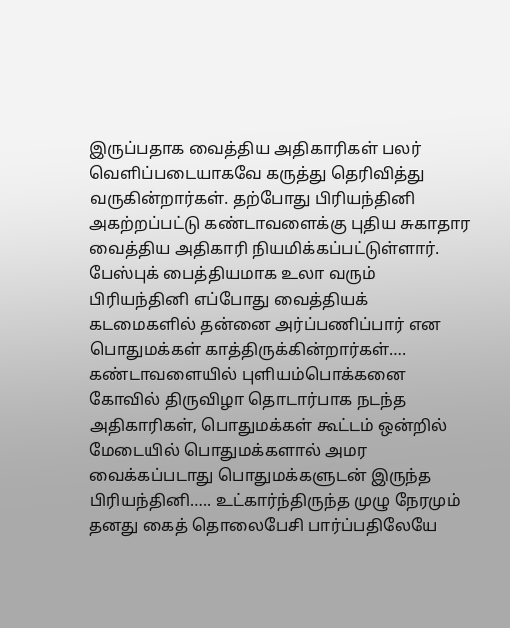இருப்பதாக வைத்திய அதிகாரிகள் பலர் வெளிப்படையாகவே கருத்து தெரிவித்து வருகின்றார்கள். தற்போது பிரியந்தினி அகற்றப்பட்டு கண்டாவளைக்கு புதிய சுகாதார வைத்திய அதிகாரி நியமிக்கப்பட்டுள்ளார். பேஸ்புக் பைத்தியமாக உலா வரும் பிரியந்தினி எப்போது வைத்தியக் கடமைகளில் தன்னை அர்ப்பணிப்பார் என பொதுமக்கள் காத்திருக்கின்றார்கள்….
கண்டாவளையில் புளியம்பொக்கனை கோவில் திருவிழா தொடார்பாக நடந்த அதிகாரிகள், பொதுமக்கள் கூட்டம் ஒன்றில் மேடையில் பொதுமக்களால் அமர வைக்கப்படாது பொதுமக்களுடன் இருந்த பிரியந்தினி….. உட்கார்ந்திருந்த முழு நேரமும் தனது கைத் தொலைபேசி பார்ப்பதிலேயே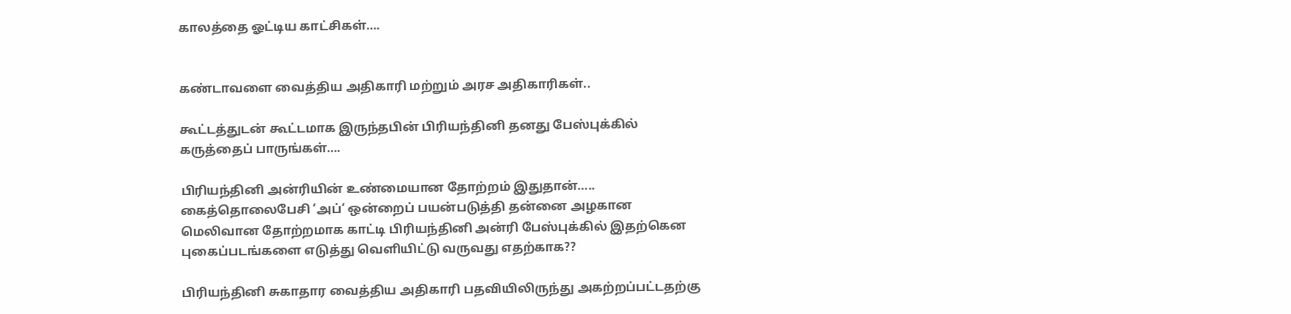காலத்தை ஓட்டிய காட்சிகள்….


கண்டாவளை வைத்திய அதிகாரி மற்றும் அரச அதிகாரிகள்..

கூட்டத்துடன் கூட்டமாக இருந்தபின் பிரியந்தினி தனது பேஸ்புக்கில் கருத்தைப் பாருங்கள்….

பிரியந்தினி அன்ரியின் உண்மையான தோற்றம் இதுதான்….. கைத்தொலைபேசி ‘அப்‘ ஒன்றைப் பயன்படுத்தி தன்னை அழகான மெலிவான தோற்றமாக காட்டி பிரியந்தினி அன்ரி பேஸ்புக்கில் இதற்கென புகைப்படங்களை எடுத்து வெளியிட்டு வருவது எதற்காக??

பிரியந்தினி சுகாதார வைத்திய அதிகாரி பதவியிலிருந்து அகற்றப்பட்டதற்கு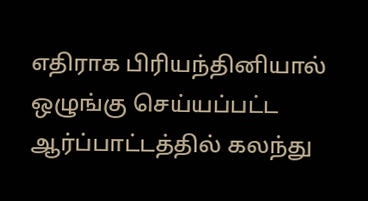எதிராக பிரியந்தினியால் ஒழுங்கு செய்யப்பட்ட ஆர்ப்பாட்டத்தில் கலந்து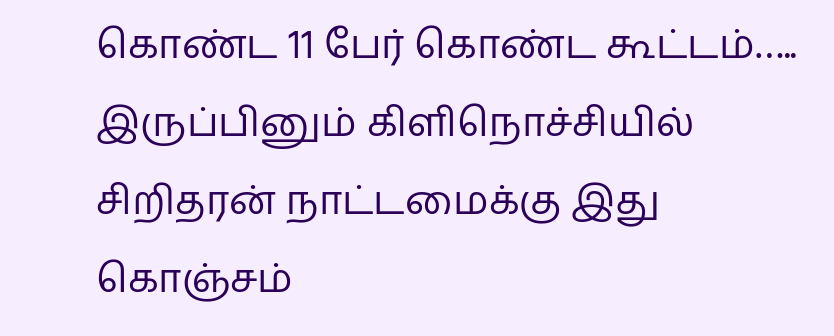கொண்ட 11 பேர் கொண்ட கூட்டம்….. இருப்பினும் கிளிநொச்சியில் சிறிதரன் நாட்டமைக்கு இது கொஞ்சம்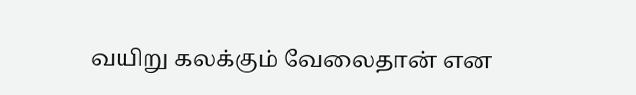வயிறு கலக்கும் வேலைதான் என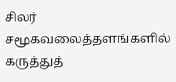சிலர் சமூகவலைத்தளங்களில் கருத்துத்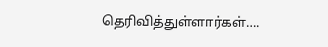தெரிவித்துள்ளார்கள்….